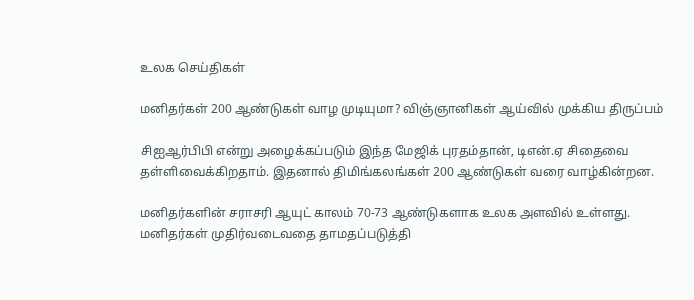உலக செய்திகள்

மனிதர்கள் 200 ஆண்டுகள் வாழ முடியுமா? விஞ்ஞானிகள் ஆய்வில் முக்கிய திருப்பம்

சிஐஆர்பிபி என்று அழைக்கப்படும் இந்த மேஜிக் புரதம்தான், டிஎன்.ஏ சிதைவை தள்ளிவைக்கிறதாம். இதனால் திமிங்கலங்கள் 200 ஆண்டுகள் வரை வாழ்கின்றன.

மனிதர்களின் சராசரி ஆயுட் காலம் 70-73 ஆண்டுகளாக உலக அளவில் உள்ளது. மனிதர்கள் முதிர்வடைவதை தாமதப்படுத்தி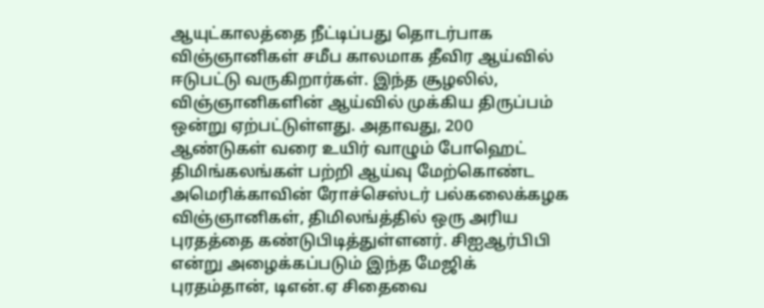ஆயுட்காலத்தை நீட்டிப்பது தொடர்பாக விஞ்ஞானிகள் சமீப காலமாக தீவிர ஆய்வில் ஈடுபட்டு வருகிறார்கள். இந்த சூழலில், விஞ்ஞானிகளின் ஆய்வில் முக்கிய திருப்பம் ஒன்று ஏற்பட்டுள்ளது. அதாவது, 200 ஆண்டுகள் வரை உயிர் வாழும் போஹெட் திமிங்கலங்கள் பற்றி ஆய்வு மேற்கொண்ட அமெரிக்காவின் ரோச்செஸ்டர் பல்கலைக்கழக விஞ்ஞானிகள், திமிலங்த்தில் ஒரு அரிய புரதத்தை கண்டுபிடித்துள்ளனர். சிஐஆர்பிபி என்று அழைக்கப்படும் இந்த மேஜிக் புரதம்தான், டிஎன்.ஏ சிதைவை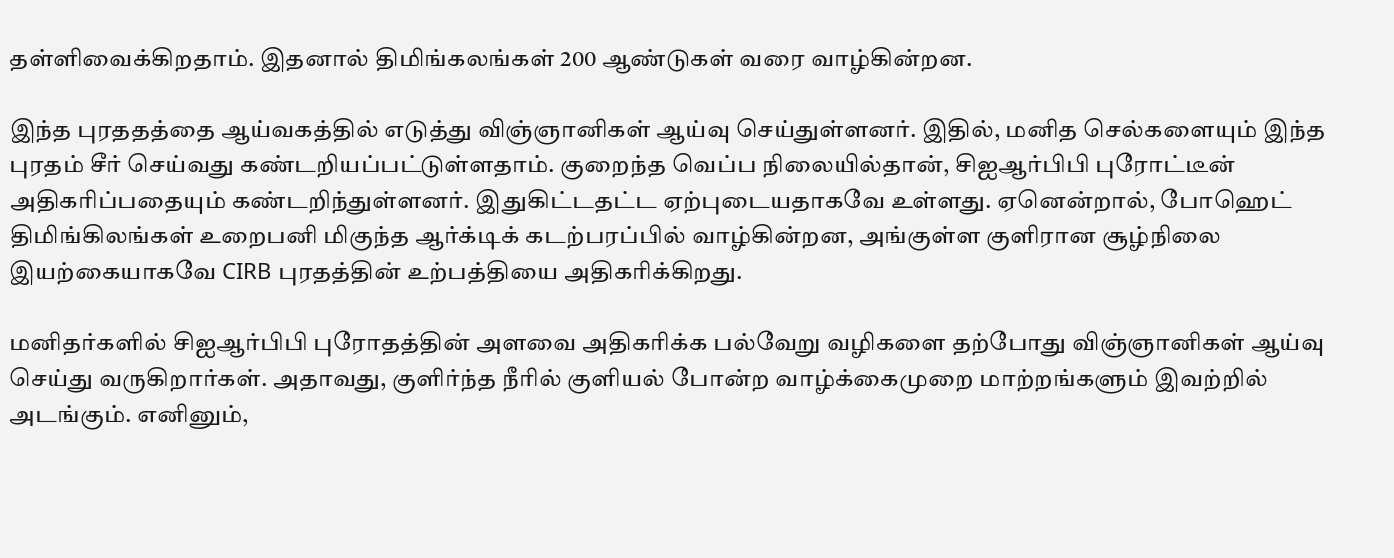தள்ளிவைக்கிறதாம். இதனால் திமிங்கலங்கள் 200 ஆண்டுகள் வரை வாழ்கின்றன.

இந்த புரததத்தை ஆய்வகத்தில் எடுத்து விஞ்ஞானிகள் ஆய்வு செய்துள்ளனர். இதில், மனித செல்களையும் இந்த புரதம் சீர் செய்வது கண்டறியப்பட்டுள்ளதாம். குறைந்த வெப்ப நிலையில்தான், சிஐஆர்பிபி புரோட்டீன் அதிகரிப்பதையும் கண்டறிந்துள்ளனர். இதுகிட்டதட்ட ஏற்புடையதாகவே உள்ளது. ஏனென்றால், போஹெட் திமிங்கிலங்கள் உறைபனி மிகுந்த ஆர்க்டிக் கடற்பரப்பில் வாழ்கின்றன, அங்குள்ள குளிரான சூழ்நிலை இயற்கையாகவே CIRB புரதத்தின் உற்பத்தியை அதிகரிக்கிறது.

மனிதர்களில் சிஐஆர்பிபி புரோதத்தின் அளவை அதிகரிக்க பல்வேறு வழிகளை தற்போது விஞ்ஞானிகள் ஆய்வு செய்து வருகிறார்கள். அதாவது, குளிர்ந்த நீரில் குளியல் போன்ற வாழ்க்கைமுறை மாற்றங்களும் இவற்றில் அடங்கும். எனினும்,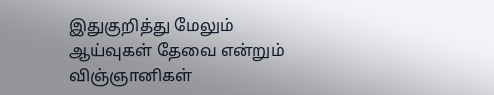இதுகுறித்து மேலும் ஆய்வுகள் தேவை என்றும் விஞ்ஞானிகள்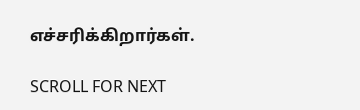எச்சரிக்கிறார்கள்.

SCROLL FOR NEXT